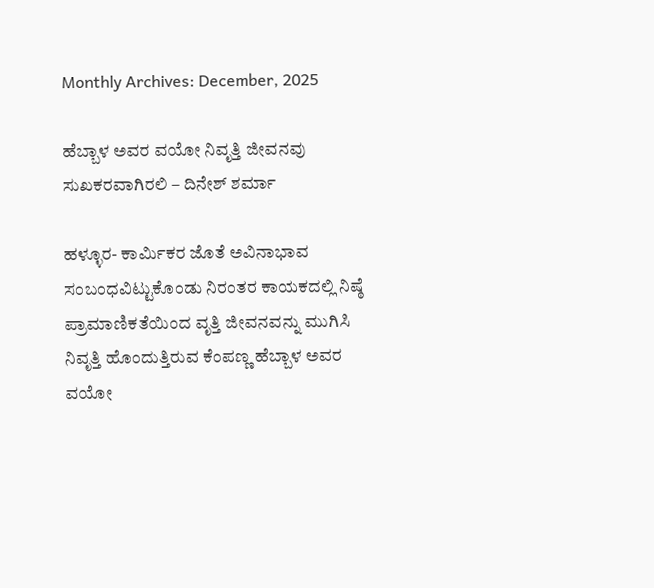Monthly Archives: December, 2025

ಹೆಬ್ಬಾಳ ಅವರ ವಯೋ ನಿವೃತ್ತಿ ಜೀವನವು ಸುಖಕರವಾಗಿರಲಿ – ದಿನೇಶ್ ಶರ್ಮಾ

ಹಳ್ಳೂರ- ಕಾರ್ಮಿಕರ ಜೊತೆ ಅವಿನಾಭಾವ ಸಂಬಂಧವಿಟ್ಟುಕೊಂಡು ನಿರಂತರ ಕಾಯಕದಲ್ಲಿ ನಿಷ್ಠೆ ಪ್ರಾಮಾಣಿಕತೆಯಿಂದ ವೃತ್ತಿ ಜೀವನವನ್ನು ಮುಗಿಸಿ ನಿವೃತ್ತಿ ಹೊಂದುತ್ತಿರುವ ಕೆಂಪಣ್ಣ ಹೆಬ್ಬಾಳ ಅವರ ವಯೋ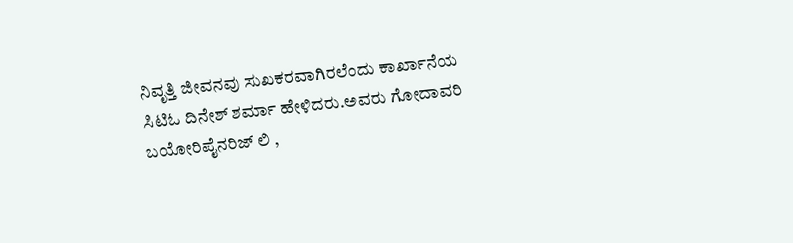ನಿವೃತ್ತಿ ಜೀವನವು ಸುಖಕರವಾಗಿರಲೆಂದು ಕಾರ್ಖಾನೆಯ ಸಿಟಿಓ ದಿನೇಶ್ ಶರ್ಮಾ ಹೇಳಿದರು.ಅವರು ಗೋದಾವರಿ ಬಯೋರಿಪೈನರಿಜ್ ಲಿ ,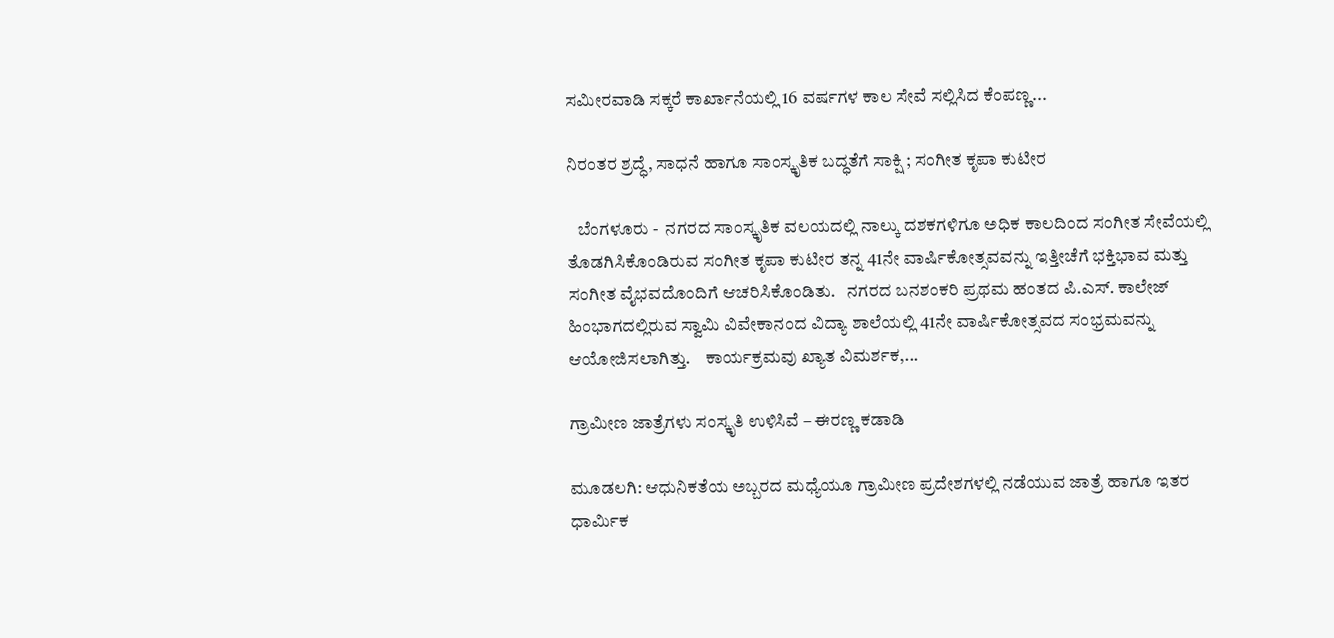ಸಮೀರವಾಡಿ ಸಕ್ಕರೆ ಕಾರ್ಖಾನೆಯಲ್ಲಿ 16 ವರ್ಷಗಳ ಕಾಲ ಸೇವೆ ಸಲ್ಲಿಸಿದ ಕೆಂಪಣ್ಣ...

ನಿರಂತರ ಶ್ರದ್ಧೆ, ಸಾಧನೆ ಹಾಗೂ ಸಾಂಸ್ಕೃತಿಕ ಬದ್ಧತೆಗೆ ಸಾಕ್ಷಿ ; ಸಂಗೀತ ಕೃಪಾ ಕುಟೀರ

   ಬೆಂಗಳೂರು -  ನಗರದ ಸಾಂಸ್ಕೃತಿಕ ವಲಯದಲ್ಲಿ ನಾಲ್ಕು ದಶಕಗಳಿಗೂ ಅಧಿಕ ಕಾಲದಿಂದ ಸಂಗೀತ ಸೇವೆಯಲ್ಲಿ ತೊಡಗಿಸಿಕೊಂಡಿರುವ ಸಂಗೀತ ಕೃಪಾ ಕುಟೀರ ತನ್ನ 41ನೇ ವಾರ್ಷಿಕೋತ್ಸವವನ್ನು ಇತ್ತೀಚೆಗೆ ಭಕ್ತಿಭಾವ ಮತ್ತು ಸಂಗೀತ ವೈಭವದೊಂದಿಗೆ ಆಚರಿಸಿಕೊಂಡಿತು.   ನಗರದ ಬನಶಂಕರಿ ಪ್ರಥಮ ಹಂತದ ಪಿ.ಎಸ್. ಕಾಲೇಜ್ ಹಿಂಭಾಗದಲ್ಲಿರುವ ಸ್ವಾಮಿ ವಿವೇಕಾನಂದ ವಿದ್ಯಾ ಶಾಲೆಯಲ್ಲಿ 41ನೇ ವಾರ್ಷಿಕೋತ್ಸವದ ಸಂಭ್ರಮವನ್ನು ಆಯೋಜಿಸಲಾಗಿತ್ತು.    ಕಾರ್ಯಕ್ರಮವು ಖ್ಯಾತ ವಿಮರ್ಶಕ,...

ಗ್ರಾಮೀಣ ಜಾತ್ರೆಗಳು ಸಂಸ್ಕೃತಿ ಉಳಿಸಿವೆ – ಈರಣ್ಣ ಕಡಾಡಿ

ಮೂಡಲಗಿ: ಆಧುನಿಕತೆಯ ಅಬ್ಬರದ ಮಧ್ಯೆಯೂ ಗ್ರಾಮೀಣ ಪ್ರದೇಶಗಳಲ್ಲಿ ನಡೆಯುವ ಜಾತ್ರೆ ಹಾಗೂ ಇತರ ಧಾರ್ಮಿಕ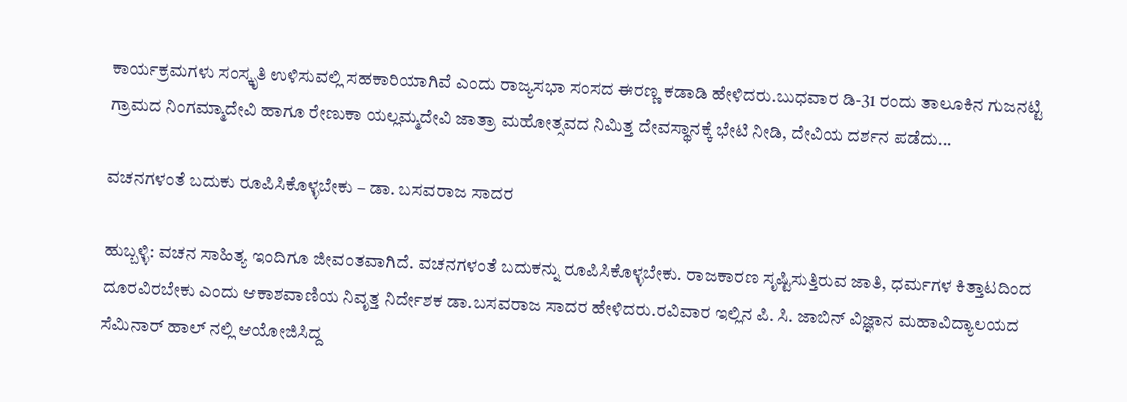ಕಾರ್ಯಕ್ರಮಗಳು ಸಂಸ್ಕೃತಿ ಉಳಿಸುವಲ್ಲಿ ಸಹಕಾರಿಯಾಗಿವೆ ಎಂದು ರಾಜ್ಯಸಭಾ ಸಂಸದ ಈರಣ್ಣ ಕಡಾಡಿ ಹೇಳಿದರು.ಬುಧವಾರ ಡಿ-31 ರಂದು ತಾಲೂಕಿನ ಗುಜನಟ್ಟಿ ಗ್ರಾಮದ ನಿಂಗಮ್ಮಾದೇವಿ ಹಾಗೂ ರೇಣುಕಾ ಯಲ್ಲಮ್ಮದೇವಿ ಜಾತ್ರಾ ಮಹೋತ್ಸವದ ನಿಮಿತ್ತ ದೇವಸ್ಥಾನಕ್ಕೆ ಭೇಟಿ ನೀಡಿ, ದೇವಿಯ ದರ್ಶನ ಪಡೆದು...

ವಚನಗಳಂತೆ ಬದುಕು ರೂಪಿಸಿಕೊಳ್ಳಬೇಕು – ಡಾ. ಬಸವರಾಜ ಸಾದರ

ಹುಬ್ಬಳ್ಳಿ: ವಚನ ಸಾಹಿತ್ಯ ಇಂದಿಗೂ ಜೀವಂತವಾಗಿದೆ. ವಚನಗಳಂತೆ ಬದುಕನ್ನು ರೂಪಿಸಿಕೊಳ್ಳಬೇಕು. ರಾಜಕಾರಣ ಸೃಷ್ಟಿಸುತ್ತಿರುವ ಜಾತಿ, ಧರ್ಮಗಳ ಕಿತ್ತಾಟದಿಂದ ದೂರವಿರಬೇಕು ಎಂದು ಆಕಾಶವಾಣಿಯ ನಿವೃತ್ತ ನಿರ್ದೇಶಕ ಡಾ.ಬಸವರಾಜ ಸಾದರ ಹೇಳಿದರು.ರವಿವಾರ ಇಲ್ಲಿನ ಪಿ. ಸಿ. ಜಾಬಿನ್ ವಿಜ್ಞಾನ ಮಹಾವಿದ್ಯಾಲಯದ ಸೆಮಿನಾರ್ ಹಾಲ್ ನಲ್ಲಿ ಆಯೋಜಿಸಿದ್ದ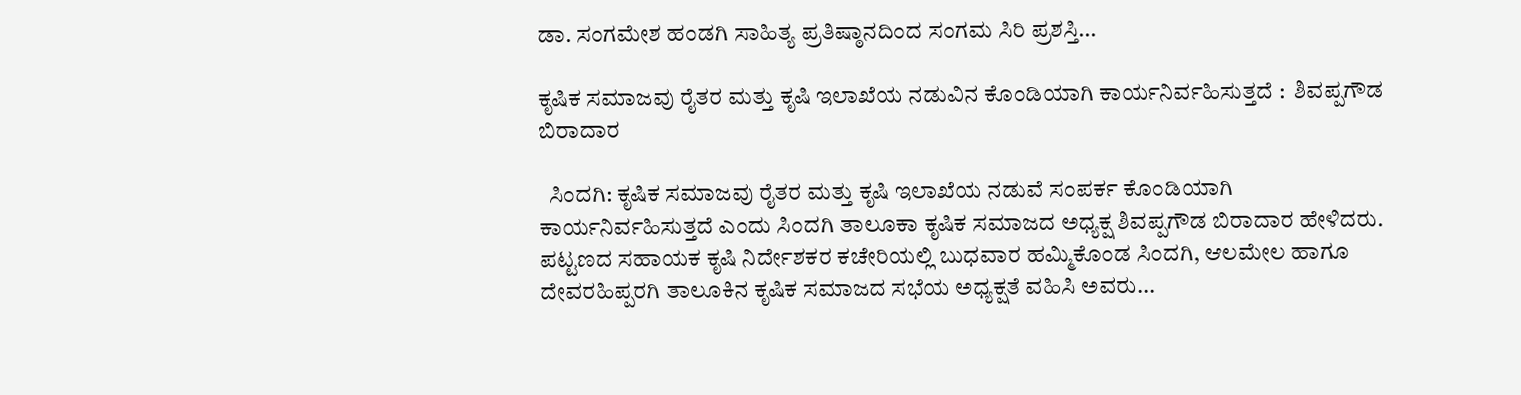ಡಾ. ಸಂಗಮೇಶ ಹಂಡಗಿ ಸಾಹಿತ್ಯ ಪ್ರತಿಷ್ಠಾನದಿಂದ ಸಂಗಮ ಸಿರಿ ಪ್ರಶಸ್ತಿ...

ಕೃಷಿಕ ಸಮಾಜವು ರೈತರ ಮತ್ತು ಕೃಷಿ ಇಲಾಖೆಯ ನಡುವಿನ ಕೊಂಡಿಯಾಗಿ ಕಾರ್ಯನಿರ್ವಹಿಸುತ್ತದೆ :  ಶಿವಪ್ಪಗೌಡ ಬಿರಾದಾರ

  ಸಿಂದಗಿ: ಕೃಷಿಕ ಸಮಾಜವು ರೈತರ ಮತ್ತು ಕೃಷಿ ಇಲಾಖೆಯ ನಡುವೆ ಸಂಪರ್ಕ ಕೊಂಡಿಯಾಗಿ ಕಾರ್ಯನಿರ್ವಹಿಸುತ್ತದೆ ಎಂದು ಸಿಂದಗಿ ತಾಲೂಕಾ ಕೃಷಿಕ ಸಮಾಜದ ಅಧ್ಯಕ್ಷ ಶಿವಪ್ಪಗೌಡ ಬಿರಾದಾರ ಹೇಳಿದರು.   ಪಟ್ಟಣದ ಸಹಾಯಕ ಕೃಷಿ ನಿರ್ದೇಶಕರ ಕಚೇರಿಯಲ್ಲಿ ಬುಧವಾರ ಹಮ್ಮಿಕೊಂಡ ಸಿಂದಗಿ, ಆಲಮೇಲ ಹಾಗೂ ದೇವರಹಿಪ್ಪರಗಿ ತಾಲೂಕಿನ ಕೃಷಿಕ ಸಮಾಜದ ಸಭೆಯ ಅಧ್ಯಕ್ಷತೆ ವಹಿಸಿ ಅವರು...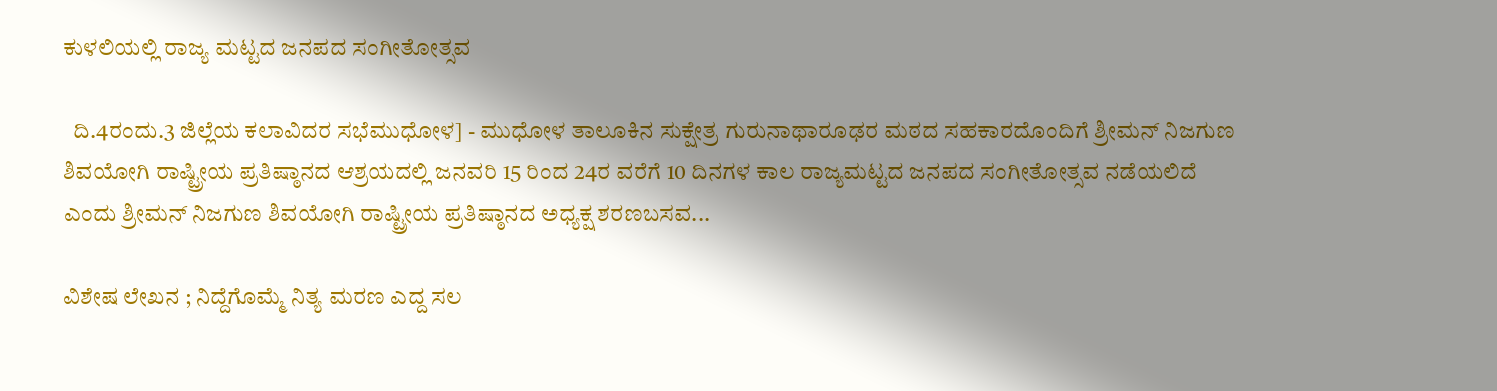ಕುಳಲಿಯಲ್ಲಿ ರಾಜ್ಯ ಮಟ್ಟದ ಜನಪದ‌ ಸಂಗೀತೋತ್ಸವ

  ದಿ.4ರಂದು.3 ಜಿಲ್ಲೆಯ ಕಲಾವಿದರ ಸಭೆಮುಧೋಳ] - ಮುಧೋಳ ತಾಲೂಕಿನ ಸುಕ್ಷೇತ್ರ ಗುರುನಾಥಾರೂಢರ ಮಠದ ಸಹಕಾರದೊಂದಿಗೆ ಶ್ರೀಮನ್ ನಿಜಗುಣ ಶಿವಯೋಗಿ ರಾಷ್ಟ್ರೀಯ ಪ್ರತಿಷ್ಠಾನದ ಆಶ್ರಯದಲ್ಲಿ ಜನವರಿ 15 ರಿಂದ 24ರ ವರೆಗೆ 10 ದಿನಗಳ ಕಾಲ ರಾಜ್ಯಮಟ್ಟದ ಜನಪದ ಸಂಗೀತೋತ್ಸವ ನಡೆಯಲಿದೆ ಎಂದು ಶ್ರೀಮನ್ ನಿಜಗುಣ ಶಿವಯೋಗಿ ರಾಷ್ಟ್ರೀಯ ಪ್ರತಿಷ್ಠಾನದ ಅಧ್ಯಕ್ಷ ಶರಣಬಸವ...

ವಿಶೇಷ ಲೇಖನ ; ನಿದ್ದೆಗೊಮ್ಮೆ ನಿತ್ಯ ಮರಣ ಎದ್ದ ಸಲ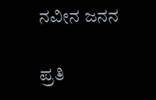ನವೀನ ಜನನ

ಪ್ರತಿ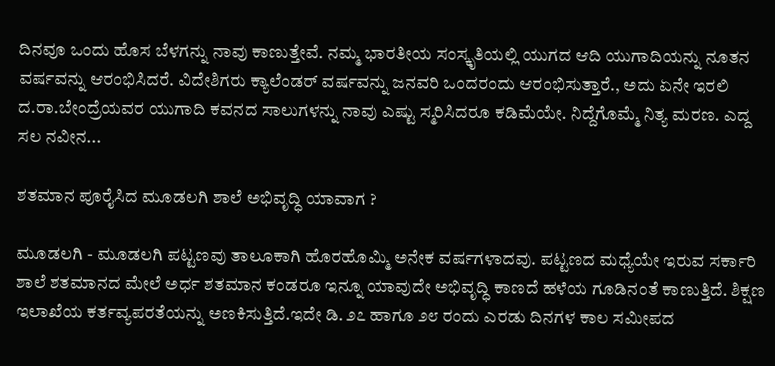ದಿನವೂ ಒಂದು ಹೊಸ ಬೆಳಗನ್ನು ನಾವು ಕಾಣುತ್ತೇವೆ. ನಮ್ಮ ಭಾರತೀಯ ಸಂಸ್ಕೃತಿಯಲ್ಲಿ ಯುಗದ ಆದಿ ಯುಗಾದಿಯನ್ನು ನೂತನ ವರ್ಷವನ್ನು ಆರಂಭಿಸಿದರೆ. ವಿದೇಶಿಗರು ಕ್ಯಾಲೆಂಡರ್ ವರ್ಷವನ್ನು ಜನವರಿ ಒಂದರಂದು ಆರಂಭಿಸುತ್ತಾರೆ., ಅದು ಏನೇ ಇರಲಿ ದ.ರಾ.ಬೇಂದ್ರೆಯವರ ಯುಗಾದಿ ಕವನದ ಸಾಲುಗಳನ್ನು ನಾವು ಎಷ್ಟು ಸ್ಮರಿಸಿದರೂ ಕಡಿಮೆಯೇ. ನಿದ್ದೆಗೊಮ್ಮೆ ನಿತ್ಯ ಮರಣ. ಎದ್ದ ಸಲ ನವೀನ...

ಶತಮಾನ ಪೂರೈಸಿದ ಮೂಡಲಗಿ ಶಾಲೆ ಅಭಿವೃದ್ಧಿ ಯಾವಾಗ ?

ಮೂಡಲಗಿ - ಮೂಡಲಗಿ ಪಟ್ಟಣವು ತಾಲೂಕಾಗಿ ಹೊರಹೊಮ್ಮಿ ಅನೇಕ ವರ್ಷಗಳಾದವು. ಪಟ್ಟಣದ ಮಧ್ಯೆಯೇ ಇರುವ ಸರ್ಕಾರಿ ಶಾಲೆ ಶತಮಾನದ ಮೇಲೆ ಅರ್ಧ ಶತಮಾನ ಕಂಡರೂ ಇನ್ನೂ ಯಾವುದೇ ಅಭಿವೃದ್ಧಿ ಕಾಣದೆ ಹಳೆಯ ಗೂಡಿನಂತೆ ಕಾಣುತ್ತಿದೆ. ಶಿಕ್ಷಣ ಇಲಾಖೆಯ ಕರ್ತವ್ಯಪರತೆಯನ್ನು ಅಣಕಿಸುತ್ತಿದೆ.ಇದೇ ಡಿ. ೨೭ ಹಾಗೂ ೨೮ ರಂದು ಎರಡು ದಿನಗಳ ಕಾಲ ಸಮೀಪದ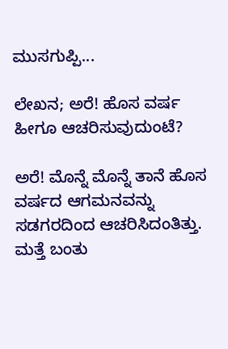ಮುಸಗುಪ್ಪಿ...

ಲೇಖನ; ಅರೆ! ಹೊಸ ವರ್ಷ ಹೀಗೂ ಆಚರಿಸುವುದುಂಟೆ?

ಅರೆ! ಮೊನ್ನೆ ಮೊನ್ನೆ ತಾನೆ ಹೊಸ ವರ್ಷದ ಆಗಮನವನ್ನು ಸಡಗರದಿಂದ ಆಚರಿಸಿದಂತಿತ್ತು. ಮತ್ತೆ ಬಂತು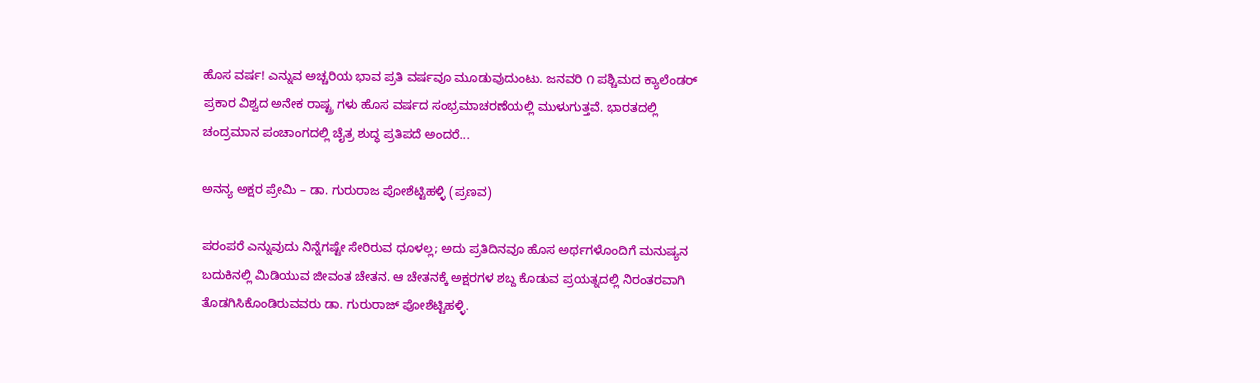ಹೊಸ ವರ್ಷ! ಎನ್ನುವ ಅಚ್ಚರಿಯ ಭಾವ ಪ್ರತಿ ವರ್ಷವೂ ಮೂಡುವುದುಂಟು. ಜನವರಿ ೧ ಪಶ್ಚಿಮದ ಕ್ಯಾಲೆಂಡರ್ ಪ್ರಕಾರ ವಿಶ್ವದ ಅನೇಕ ರಾಷ್ಟ್ರ ಗಳು ಹೊಸ ವರ್ಷದ ಸಂಭ್ರಮಾಚರಣೆಯಲ್ಲಿ ಮುಳುಗುತ್ತವೆ. ಭಾರತದಲ್ಲಿ ಚಂದ್ರಮಾನ ಪಂಚಾಂಗದಲ್ಲಿ ಚೈತ್ರ ಶುದ್ಧ ಪ್ರತಿಪದೆ ಅಂದರೆ...

ಅನನ್ಯ ಅಕ್ಷರ ಪ್ರೇಮಿ – ಡಾ. ಗುರುರಾಜ ಪೋಶೆಟ್ಟಿಹಳ್ಳಿ (ಪ್ರಣವ)

ಪರಂಪರೆ ಎನ್ನುವುದು ನಿನ್ನೆಗಷ್ಟೇ ಸೇರಿರುವ ಧೂಳಲ್ಲ; ಅದು ಪ್ರತಿದಿನವೂ ಹೊಸ ಅರ್ಥಗಳೊಂದಿಗೆ ಮನುಷ್ಯನ ಬದುಕಿನಲ್ಲಿ ಮಿಡಿಯುವ ಜೀವಂತ ಚೇತನ. ಆ ಚೇತನಕ್ಕೆ ಅಕ್ಷರಗಳ ಶಬ್ದ ಕೊಡುವ ಪ್ರಯತ್ನದಲ್ಲಿ ನಿರಂತರವಾಗಿ ತೊಡಗಿಸಿಕೊಂಡಿರುವವರು ಡಾ. ಗುರುರಾಜ್ ಪೋಶೆಟ್ಟಿಹಳ್ಳಿ.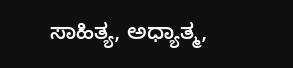ಸಾಹಿತ್ಯ, ಅಧ್ಯಾತ್ಮ,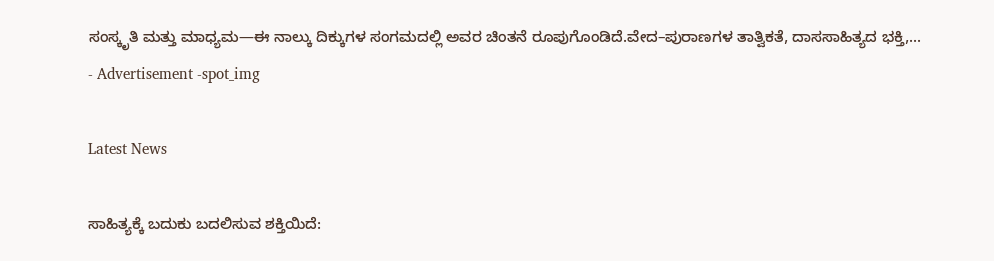ಸಂಸ್ಕೃತಿ ಮತ್ತು ಮಾಧ್ಯಮ—ಈ ನಾಲ್ಕು ದಿಕ್ಕುಗಳ ಸಂಗಮದಲ್ಲಿ ಅವರ ಚಿಂತನೆ ರೂಪುಗೊಂಡಿದೆ.ವೇದ–ಪುರಾಣಗಳ ತಾತ್ವಿಕತೆ, ದಾಸಸಾಹಿತ್ಯದ ಭಕ್ತಿ,...
- Advertisement -spot_img

Latest News

ಸಾಹಿತ್ಯಕ್ಕೆ ಬದುಕು ಬದಲಿಸುವ ಶಕ್ತಿಯಿದೆ: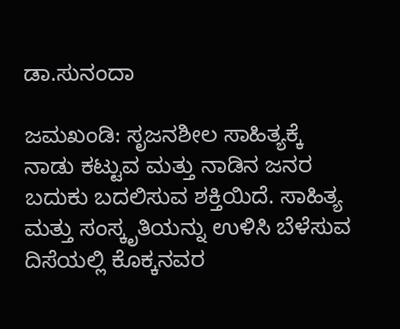ಡಾ.ಸುನಂದಾ

ಜಮಖಂಡಿ: ಸೃಜನಶೀಲ ಸಾಹಿತ್ಯಕ್ಕೆ ನಾಡು ಕಟ್ಟುವ ಮತ್ತು ನಾಡಿನ ಜನರ ಬದುಕು ಬದಲಿಸುವ ಶಕ್ತಿಯಿದೆ. ಸಾಹಿತ್ಯ ಮತ್ತು ಸಂಸ್ಕೃತಿಯನ್ನು ಉಳಿಸಿ ಬೆಳೆಸುವ ದಿಸೆಯಲ್ಲಿ ಕೊಕ್ಕನವರ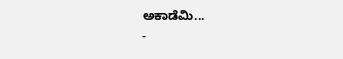ಅಕಾಡೆಮಿ...
-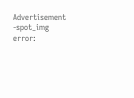Advertisement -spot_img
error: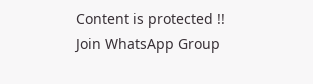Content is protected !!
Join WhatsApp Group